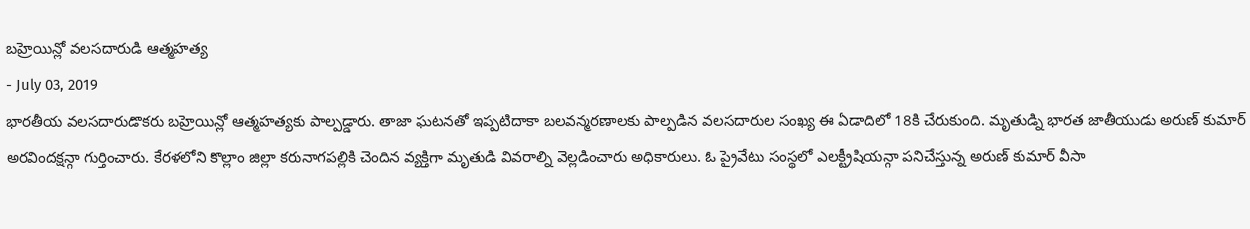బహ్రెయిన్లో వలసదారుడి ఆత్మహత్య
- July 03, 2019
భారతీయ వలసదారుడొకరు బహ్రెయిన్లో ఆత్మహత్యకు పాల్పడ్డారు. తాజా ఘటనతో ఇప్పటిదాకా బలవన్మరణాలకు పాల్పడిన వలసదారుల సంఖ్య ఈ ఏడాదిలో 18కి చేరుకుంది. మృతుడ్ని భారత జాతీయుడు అరుణ్ కుమార్ అరవిందక్షన్గా గుర్తించారు. కేరళలోని కొల్లాం జిల్లా కరునాగపల్లికి చెందిన వ్యక్తిగా మృతుడి వివరాల్ని వెల్లడించారు అధికారులు. ఓ ప్రైవేటు సంస్థలో ఎలక్ట్రీషియన్గా పనిచేస్తున్న అరుణ్ కుమార్ వీసా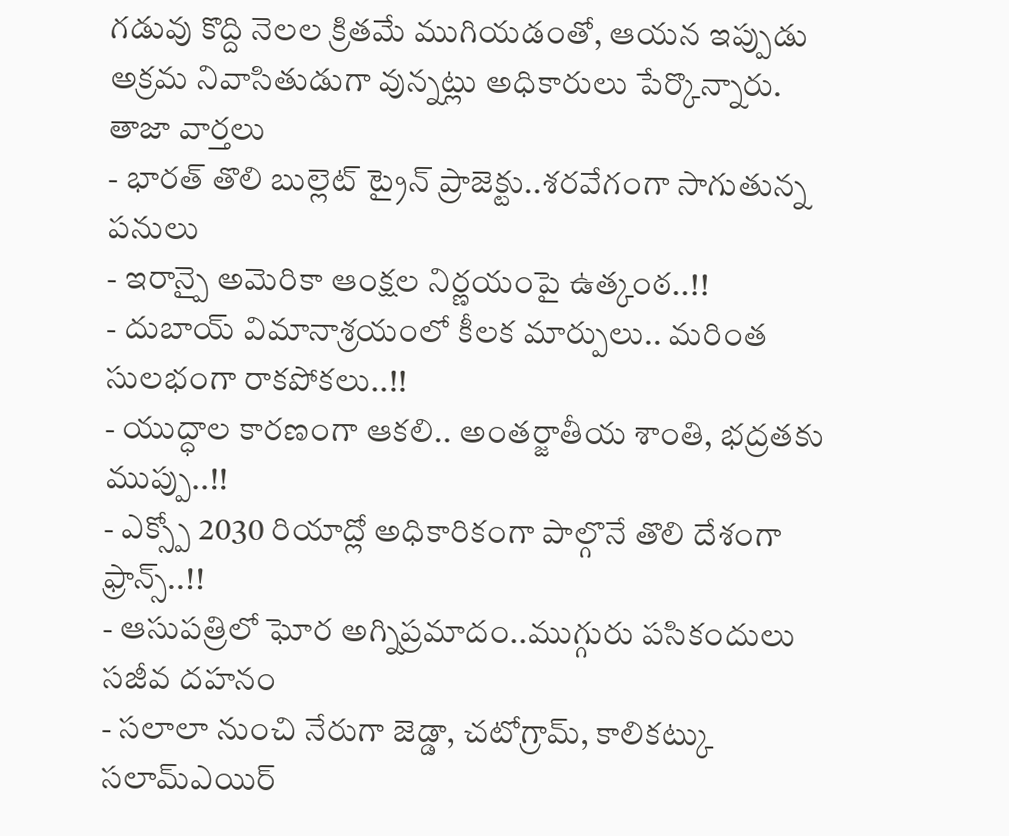గడువు కొద్ది నెలల క్రితమే ముగియడంతో, ఆయన ఇప్పుడు అక్రమ నివాసితుడుగా వున్నట్లు అధికారులు పేర్కొన్నారు.
తాజా వార్తలు
- భారత్ తొలి బుల్లెట్ ట్రైన్ ప్రాజెక్టు..శరవేగంగా సాగుతున్న పనులు
- ఇరాన్పై అమెరికా ఆంక్షల నిర్ణయంపై ఉత్కంఠ..!!
- దుబాయ్ విమానాశ్రయంలో కీలక మార్పులు.. మరింత సులభంగా రాకపోకలు..!!
- యుద్ధాల కారణంగా ఆకలి.. అంతర్జాతీయ శాంతి, భద్రతకు ముప్పు..!!
- ఎక్స్పో 2030 రియాద్లో అధికారికంగా పాల్గొనే తొలి దేశంగా ఫ్రాన్స్..!!
- ఆసుపత్రిలో ఘోర అగ్నిప్రమాదం..ముగ్గురు పసికందులు సజీవ దహనం
- సలాలా నుంచి నేరుగా జెడ్డా, చటోగ్రామ్, కాలికట్కు సలామ్ఎయిర్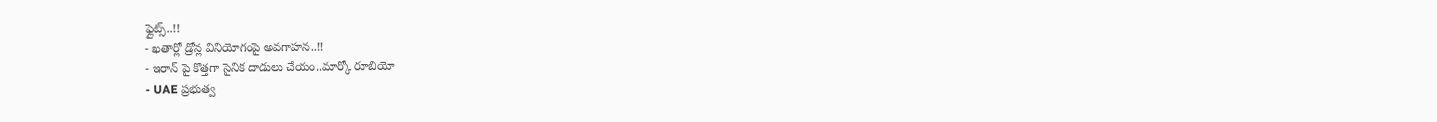ఫ్లైట్స్..!!
- ఖతార్లో డ్రోన్ల వినియోగంపై అవగాహన..!!
- ఇరాన్ పై కొత్తగా సైనిక దాడులు చేయం..మార్కో రూబియో
- UAE ప్రభుత్వ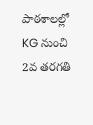పాఠశాలల్లో KG నుంచి 2వ తరగతి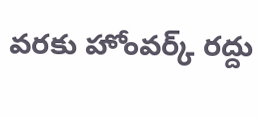వరకు హోంవర్క్ రద్దు